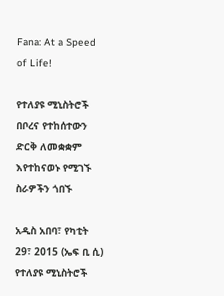Fana: At a Speed of Life!

የተለያዩ ሚኒስትሮች በቦረና የተከሰተውን ድርቅ ለመቋቋም እየተከናወኑ የሚገኙ ስራዎችን ጎበኙ

አዲስ አበባ፣ የካቲት 29፣ 2015 (ኤፍ ቢ ሲ) የተለያዩ ሚኒስትሮች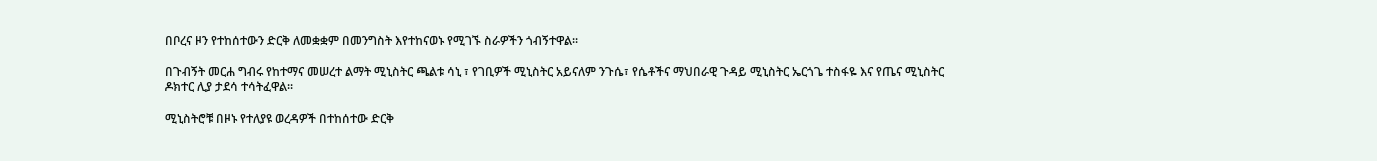በቦረና ዞን የተከሰተውን ድርቅ ለመቋቋም በመንግስት እየተከናወኑ የሚገኙ ስራዎችን ጎብኝተዋል፡፡

በጉብኝት መርሐ ግብሩ የከተማና መሠረተ ልማት ሚኒስትር ጫልቱ ሳኒ ፣ የገቢዎች ሚኒስትር አይናለም ንጉሴ፣ የሴቶችና ማህበራዊ ጉዳይ ሚኒስትር ኤርጎጌ ተስፋዬ እና የጤና ሚኒስትር ዶክተር ሊያ ታደሳ ተሳትፈዋል፡፡

ሚኒስትሮቹ በዞኑ የተለያዩ ወረዳዎች በተከሰተው ድርቅ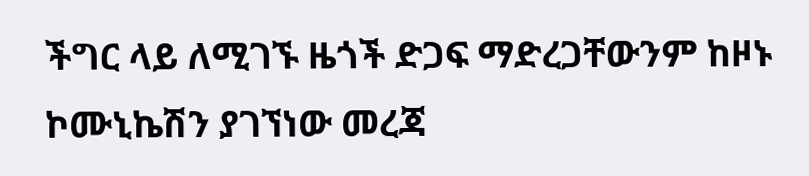ችግር ላይ ለሚገኙ ዜጎች ድጋፍ ማድረጋቸውንም ከዞኑ ኮሙኒኬሽን ያገኘነው መረጃ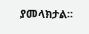ያመላክታል፡፡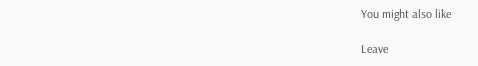You might also like

Leave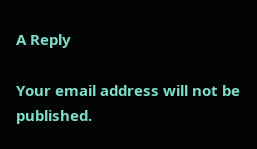A Reply

Your email address will not be published.